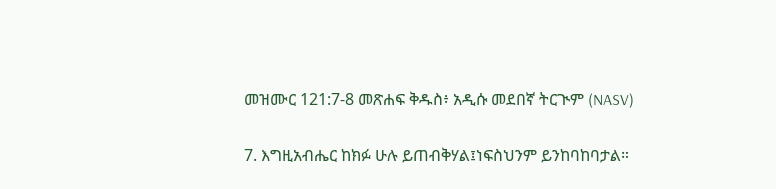መዝሙር 121:7-8 መጽሐፍ ቅዱስ፥ አዲሱ መደበኛ ትርጒም (NASV)

7. እግዚአብሔር ከክፉ ሁሉ ይጠብቅሃል፤ነፍስህንም ይንከባከባታል።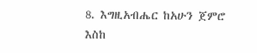8. እግዚአብሔር ከአሁን ጀምሮ እስከ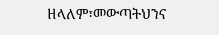ዘላለም፣መውጣትህንና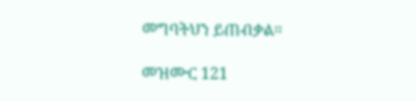መግባትህን ይጠብቃል።

መዝሙር 121